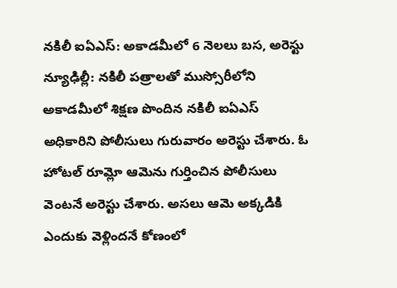నకిలీ ఐఏఎస్: అకాడమీలో 6 నెలలు బస, అరెస్టు
న్యూఢిల్లీ: నకిలీ పత్రాలతో ముస్సోరీలోని అకాడమీలో శిక్షణ పొందిన నకిలీ ఐఏఎస్ అధికారిని పోలీసులు గురువారం అరెస్టు చేశారు. ఓ హోటల్ రూమ్లో ఆమెను గుర్తించిన పోలీసులు వెంటనే అరెస్టు చేశారు. అసలు ఆమె అక్కడికి ఎందుకు వెళ్లిందనే కోణంలో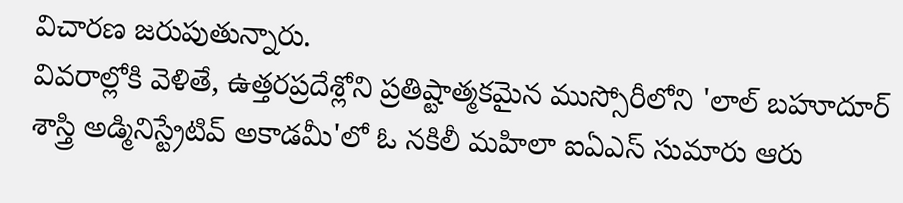విచారణ జరుపుతున్నారు.
వివరాల్లోకి వెళితే, ఉత్తరప్రదేశ్లోని ప్రతిష్టాత్మకమైన ముస్సోరీలోని 'లాల్ బహూదూర్ శాస్త్రి అడ్మినిస్ట్రేటివ్ అకాడమీ'లో ఓ నకిలీ మహిలా ఐఏఎస్ సుమారు ఆరు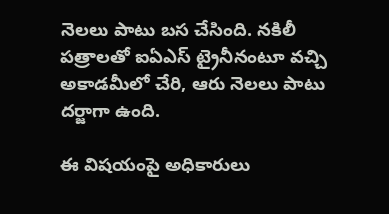నెలలు పాటు బస చేసింది. నకిలీ పత్రాలతో ఐఏఎస్ ట్రైనీనంటూ వచ్చి అకాడమీలో చేరి, ఆరు నెలలు పాటు దర్జాగా ఉంది.

ఈ విషయంపై అధికారులు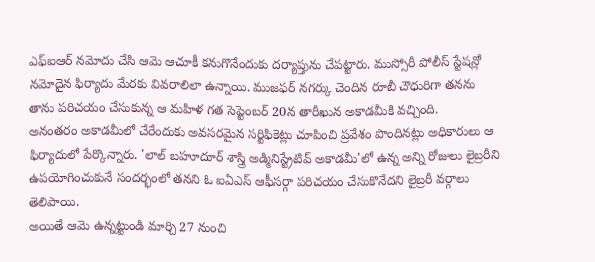ఎఫ్ఐఆర్ నమోదు చేసి ఆమె ఆచూకీ కనుగొనేందుకు దర్యాప్తును చేపట్టారు. ముస్సోరీ పోలీస్ స్టేషన్లో నమోదైన ఫిర్యాదు మేరకు వివరాలిలా ఉన్నాయి. ముజఫర్ నగర్కు చెందిన రూబీ చౌధురిగా తనను తాను పరిచయం చేసుకున్న ఆ మహిళ గత సెప్టెంబర్ 20న తారీఖున అకాడమీకి వచ్చింది.
అనంతరం అకాడమీలో చేరేందుకు అవసరమైన సర్టిఫికెట్లు చూపించి ప్రవేశం పొందినట్లు అధికారులు ఆ ఫిర్యాదులో పేర్కొన్నారు. 'లాల్ బహూదూర్ శాస్త్రి అడ్మినిస్ట్రేటివ్ అకాడమీ'లో ఉన్న అన్ని రోజులు లైబ్రరీని ఉపయోగించుకునే సందర్భంలో తనని ఓ ఐఏఎస్ ఆఫీసర్గా పరిచయం చేసుకొనేదని లైబ్రరీ వర్గాలు తెలిపాయి.
అయితే ఆమె ఉన్నట్టుండి మార్చి 27 నుంచి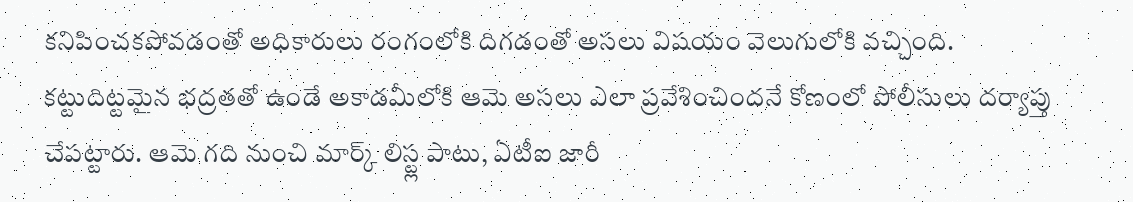కనిపించకపోవడంతో అధికారులు రంగంలోకి దిగడంతో అసలు విషయం వెలుగులోకి వచ్చింది. కట్టుదిట్టమైన భద్రతతో ఉండే అకాడమీలోకి ఆమె అసలు ఎలా ప్రవేశించిందనే కోణంలో పోలీసులు దర్యాప్తు చేపట్టారు. ఆమె గది నుంచి మార్క్ లిస్ట్ల పాటు, ఏటీఐ జారీ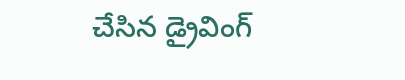చేసిన డ్రైవింగ్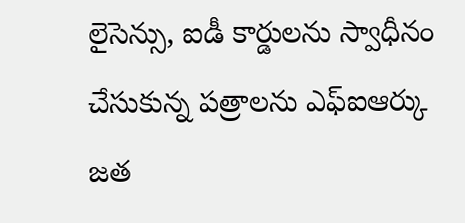లైసెన్సు, ఐడీ కార్డులను స్వాధీనం చేసుకున్న పత్రాలను ఎఫ్ఐఆర్కు జత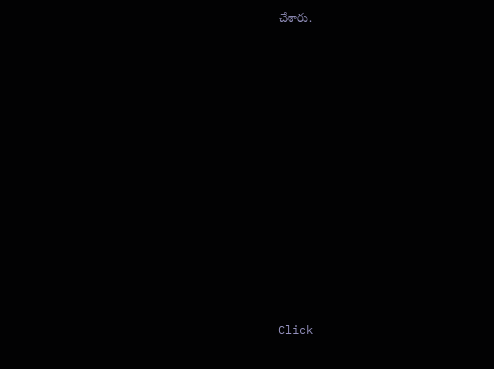చేశారు.












Click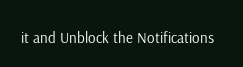it and Unblock the Notifications